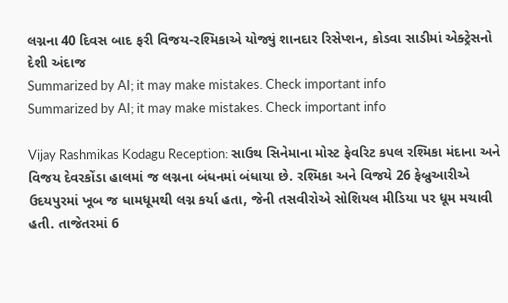લગ્નના 40 દિવસ બાદ ફરી વિજય-રશ્મિકાએ યોજ્યું શાનદાર રિસેપ્શન, કોડવા સાડીમાં એક્ટ્રેસનો દેશી અંદાજ
Summarized by AI; it may make mistakes. Check important info
Summarized by AI; it may make mistakes. Check important info

Vijay Rashmikas Kodagu Reception: સાઉથ સિનેમાના મોસ્ટ ફેવરિટ કપલ રશ્મિકા મંદાના અને વિજય દેવરકોંડા હાલમાં જ લગ્નના બંધનમાં બંધાયા છે. રશ્મિકા અને વિજયે 26 ફેબ્રુઆરીએ ઉદયપુરમાં ખૂબ જ ધામધૂમથી લગ્ન કર્યા હતા, જેની તસવીરોએ સોશિયલ મીડિયા પર ધૂમ મચાવી હતી. તાજેતરમાં 6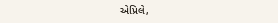એપ્રિલે,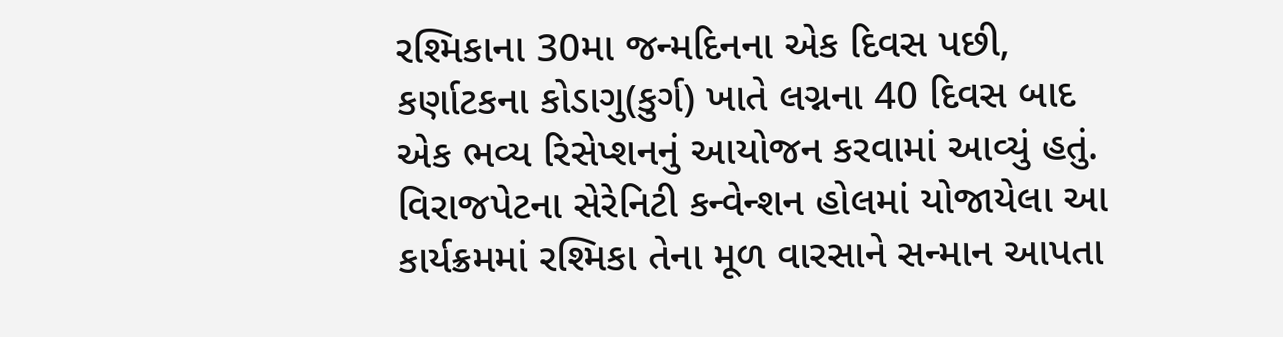રશ્મિકાના 30મા જન્મદિનના એક દિવસ પછી, કર્ણાટકના કોડાગુ(કુર્ગ) ખાતે લગ્નના 40 દિવસ બાદ એક ભવ્ય રિસેપ્શનનું આયોજન કરવામાં આવ્યું હતું. વિરાજપેટના સેરેનિટી કન્વેન્શન હોલમાં યોજાયેલા આ કાર્યક્રમમાં રશ્મિકા તેના મૂળ વારસાને સન્માન આપતા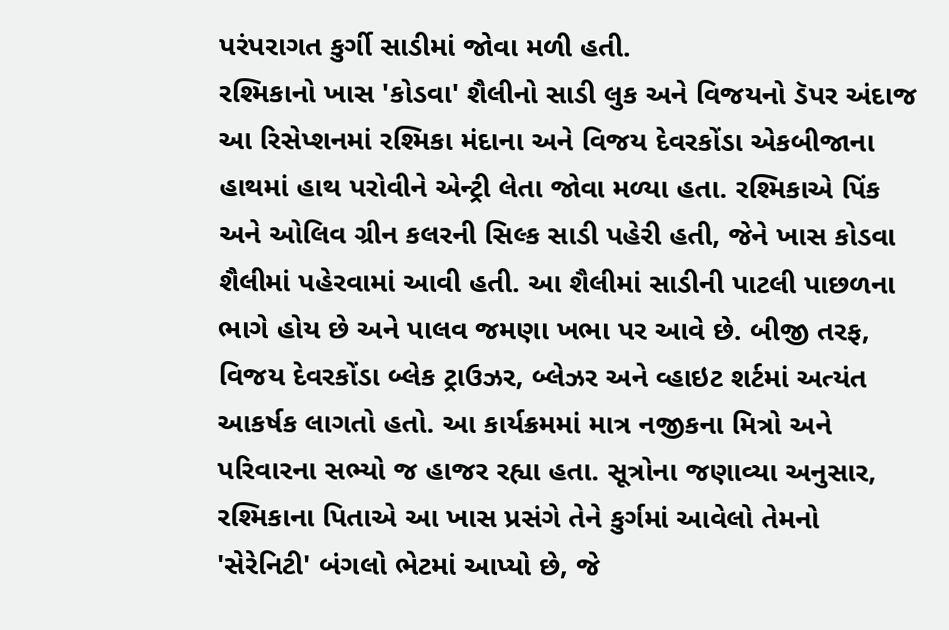પરંપરાગત કુર્ગી સાડીમાં જોવા મળી હતી.
રશ્મિકાનો ખાસ 'કોડવા' શૈલીનો સાડી લુક અને વિજયનો ડૅપર અંદાજ
આ રિસેપ્શનમાં રશ્મિકા મંદાના અને વિજય દેવરકોંડા એકબીજાના હાથમાં હાથ પરોવીને એન્ટ્રી લેતા જોવા મળ્યા હતા. રશ્મિકાએ પિંક અને ઓલિવ ગ્રીન કલરની સિલ્ક સાડી પહેરી હતી, જેને ખાસ કોડવા શૈલીમાં પહેરવામાં આવી હતી. આ શૈલીમાં સાડીની પાટલી પાછળના ભાગે હોય છે અને પાલવ જમણા ખભા પર આવે છે. બીજી તરફ, વિજય દેવરકોંડા બ્લેક ટ્રાઉઝર, બ્લેઝર અને વ્હાઇટ શર્ટમાં અત્યંત આકર્ષક લાગતો હતો. આ કાર્યક્રમમાં માત્ર નજીકના મિત્રો અને પરિવારના સભ્યો જ હાજર રહ્યા હતા. સૂત્રોના જણાવ્યા અનુસાર, રશ્મિકાના પિતાએ આ ખાસ પ્રસંગે તેને કુર્ગમાં આવેલો તેમનો 'સેરેનિટી' બંગલો ભેટમાં આપ્યો છે, જે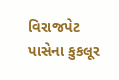વિરાજપેટ પાસેના કુકલૂર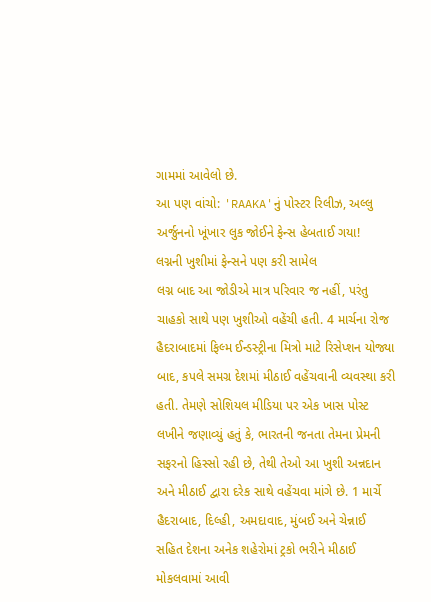ગામમાં આવેલો છે.
આ પણ વાંચો: 'RAAKA'નું પોસ્ટર રિલીઝ, અલ્લુ અર્જુનનો ખૂંખાર લુક જોઈને ફેન્સ હેબતાઈ ગયા!
લગ્નની ખુશીમાં ફેન્સને પણ કરી સામેલ
લગ્ન બાદ આ જોડીએ માત્ર પરિવાર જ નહીં, પરંતુ ચાહકો સાથે પણ ખુશીઓ વહેંચી હતી. 4 માર્ચના રોજ હૈદરાબાદમાં ફિલ્મ ઈન્ડસ્ટ્રીના મિત્રો માટે રિસેપ્શન યોજ્યા બાદ, કપલે સમગ્ર દેશમાં મીઠાઈ વહેંચવાની વ્યવસ્થા કરી હતી. તેમણે સોશિયલ મીડિયા પર એક ખાસ પોસ્ટ લખીને જણાવ્યું હતું કે, ભારતની જનતા તેમના પ્રેમની સફરનો હિસ્સો રહી છે, તેથી તેઓ આ ખુશી અન્નદાન અને મીઠાઈ દ્વારા દરેક સાથે વહેંચવા માંગે છે. 1 માર્ચે હૈદરાબાદ, દિલ્હી, અમદાવાદ, મુંબઈ અને ચેન્નાઈ સહિત દેશના અનેક શહેરોમાં ટ્રકો ભરીને મીઠાઈ મોકલવામાં આવી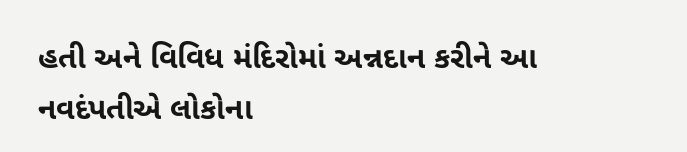હતી અને વિવિધ મંદિરોમાં અન્નદાન કરીને આ નવદંપતીએ લોકોના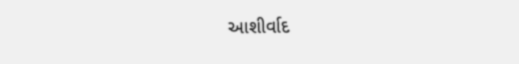આશીર્વાદ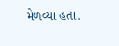મેળવ્યા હતા.